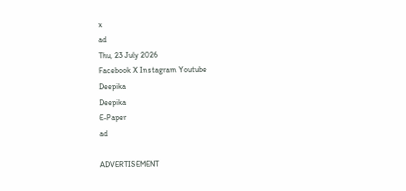x
ad
Thu, 23 July 2026
Facebook X Instagram Youtube
Deepika
Deepika
E-Paper
ad

ADVERTISEMENT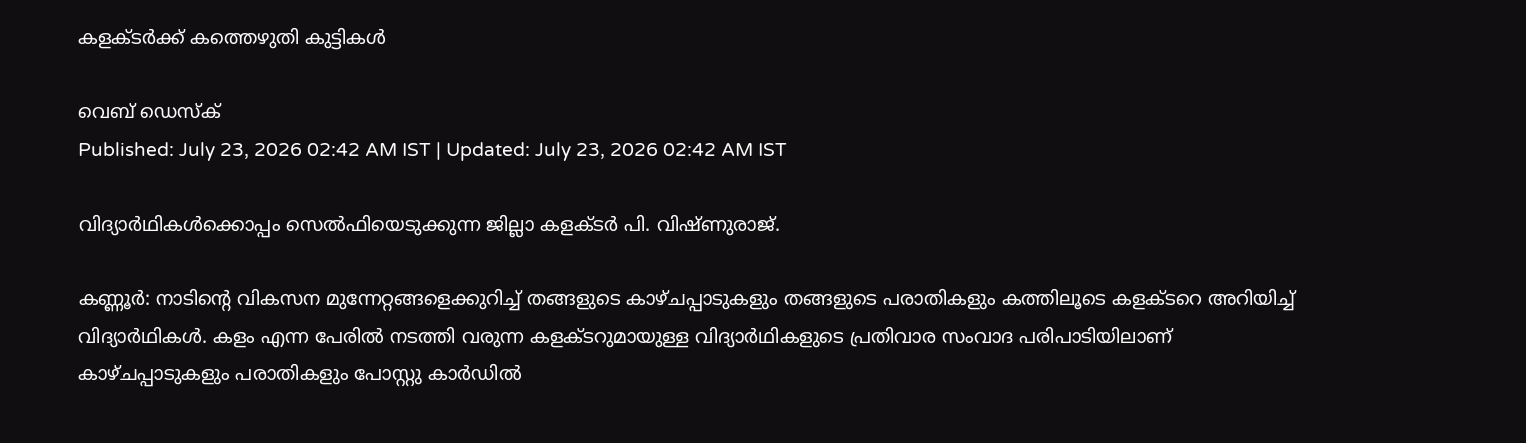കളക്ടര്‍ക്ക് കത്തെഴുതി കുട്ടികള്‍

വെബ് ഡെസ്ക്
Published: July 23, 2026 02:42 AM IST | Updated: July 23, 2026 02:42 AM IST

വിദ്യാർഥികൾക്കൊപ്പം സെൽഫിയെടുക്കുന്ന ജില്ലാ കളക്ടർ പി. വിഷ്ണുരാജ്.

കണ്ണൂർ: നാടിന്‍റെ വികസന മുന്നേറ്റങ്ങളെക്കുറിച്ച് തങ്ങളുടെ കാഴ്ചപ്പാടുകളും തങ്ങളുടെ പരാതികളും കത്തിലൂടെ കളക്ടറെ അറിയിച്ച് വിദ്യാർഥികൾ. കളം എന്ന പേരിൽ നടത്തി വരുന്ന കളക്ടറുമായുള്ള വിദ്യാർഥികളുടെ പ്രതിവാര സംവാദ പരിപാടിയിലാണ് കാഴ്ചപ്പാടുകളും പരാതികളും പോസ്റ്റു കാർഡിൽ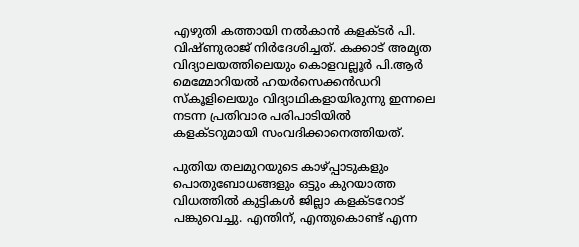എഴുതി കത്തായി നൽകാൻ കളക്ടർ പി. വിഷ്ണുരാജ് നിർദേശിച്ചത്. കക്കാട് അമൃത വിദ്യാലയത്തിലെയും കൊളവല്ലൂര്‍ പി.ആര്‍ മെമ്മോറിയല്‍ ഹയര്‍സെക്കന്‍ഡറി സ്‌കൂളിലെയും വിദ്യാഥികളായിരുന്നു ഇന്നലെ നടന്ന പ്രതിവാര പരിപാടിയിൽ കളക്ടറുമായി സംവദിക്കാനെത്തിയത്.

പുതിയ തലമുറയുടെ കാഴ്പ്പാടുകളും പൊതുബോധങ്ങളും ഒട്ടും കുറയാത്ത വിധത്തില്‍ കുട്ടികള്‍ ജില്ലാ കളക്ടറോട് പങ്കുവെച്ചു. എന്തിന്, എന്തുകൊണ്ട് എന്ന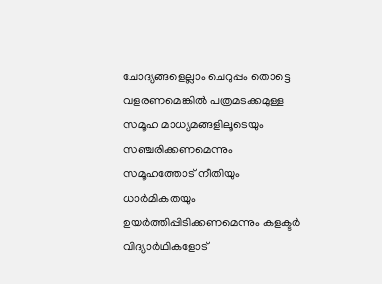ചോദ്യങ്ങളെല്ലാം ചെറുപ്പം തൊട്ടെ വളരണമെങ്കില്‍ പത്രമടക്കമുള്ള സമൂഹ മാധ്യമങ്ങളിലൂടെയും സഞ്ചരിക്കണമെന്നും സമൂഹത്തോട് നീതിയും ധാർമികതയും ഉയര്‍ത്തിപ്പിടിക്കണമെന്നും കളക്ടർ വിദ്യാർഥികളോട്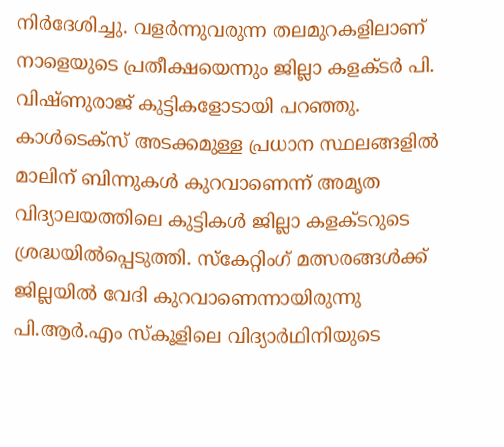നിർദേശിച്ചു. വളര്‍ന്നുവരുന്ന തലമുറകളിലാണ് നാളെയുടെ പ്രതീക്ഷയെന്നും ജില്ലാ കളക്ടര്‍ പി. വിഷ്ണുരാജ് കുട്ടികളോടായി പറഞ്ഞു. കാള്‍ടെക്‌സ് അടക്കമുള്ള പ്രധാന സ്ഥലങ്ങളില്‍ മാലിന് ബിന്നുകള്‍ കുറവാണെന്ന് അമൃത വിദ്യാലയത്തിലെ കുട്ടികള്‍ ജില്ലാ കളക്ടറുടെ ശ്രദ്ധയില്‍പ്പെടുത്തി. സ്‌കേറ്റിംഗ് മത്സരങ്ങള്‍ക്ക് ജില്ലയില്‍ വേദി കുറവാണെന്നായിരുന്നു പി.ആര്‍.എം സ്‌കൂളിലെ വിദ്യാർഥിനിയുടെ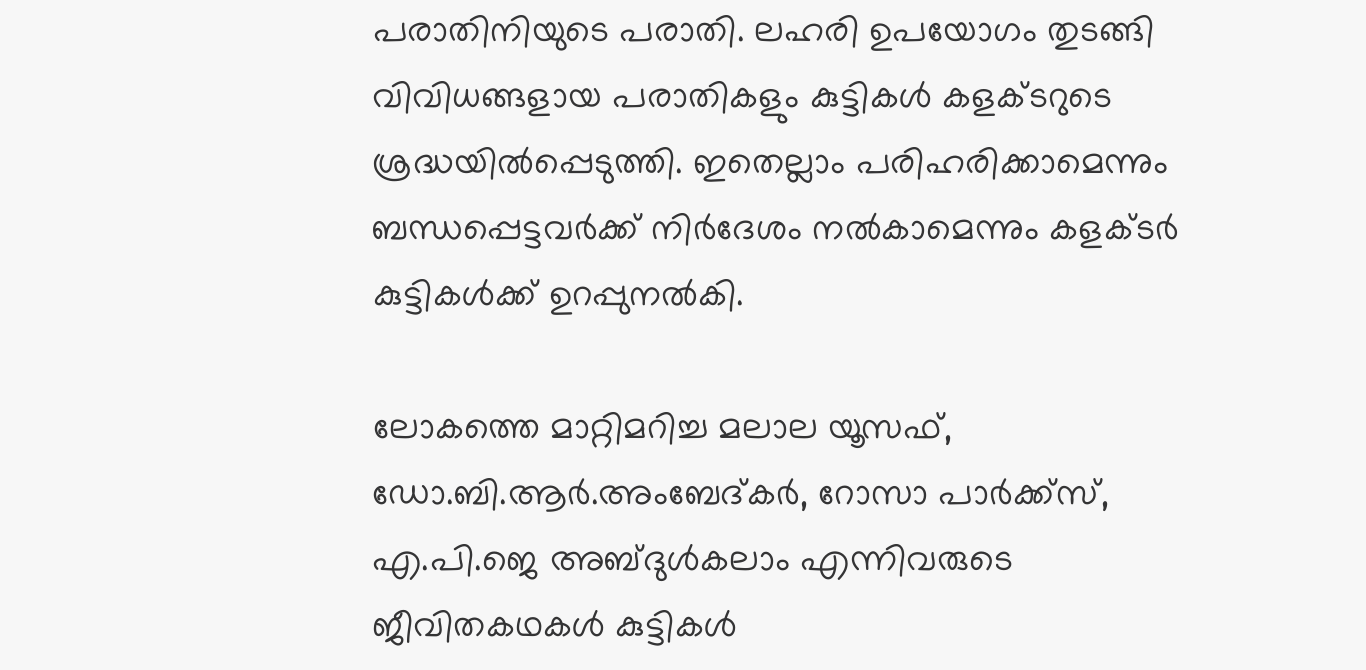പരാതിനിയുടെ പരാതി. ലഹരി ഉപയോഗം തുടങ്ങി വിവിധങ്ങളായ പരാതികളും കുട്ടികള്‍ കളക്ടറുടെ ശ്രദ്ധയില്‍പ്പെടുത്തി. ഇതെല്ലാം പരിഹരിക്കാമെന്നും ബന്ധപ്പെട്ടവര്‍ക്ക് നിർദേശം നല്‍കാമെന്നും കളക്ടര്‍ കുട്ടികള്‍ക്ക് ഉറപ്പുനല്‍കി.

ലോകത്തെ മാറ്റിമറിച്ച മലാല യൂസഫ്, ഡോ.ബി.ആര്‍.അംബേദ്കര്‍, റോസാ പാര്‍ക്ക്സ്, എ.പി.ജെ അബ്ദുള്‍കലാം എന്നിവരുടെ ജീവിതകഥകൾ കുട്ടികള്‍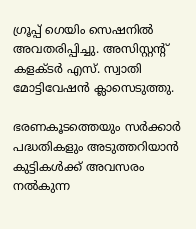ഗ്രൂപ്പ് ഗെയിം സെഷനില്‍ അവതരിപ്പിച്ചു. അസിസ്റ്റന്‍റ് കളക്ടര്‍ എസ്. സ്വാതി മോട്ടിവേഷന്‍ ക്ലാസെടുത്തു.

ഭരണകൂടത്തെയും സർക്കാർ പദ്ധതികളും അടുത്തറിയാന്‍ കുട്ടികള്‍ക്ക് അവസരം നല്‍കുന്ന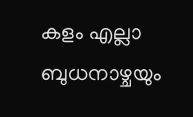കളം എല്ലാ ബുധനാഴ്ചയും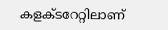കളക്ടറേറ്റിലാണ്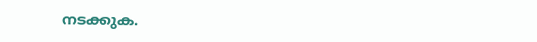നടക്കുക.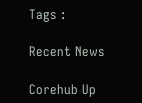Tags :

Recent News

Corehub Up